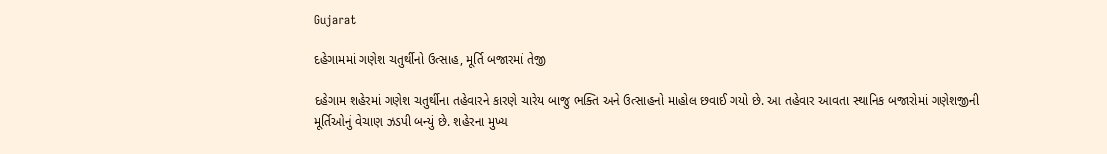Gujarat

દહેગામમાં ગણેશ ચતુર્થીનો ઉત્સાહ, મૂર્તિ બજારમાં તેજી

દહેગામ શહેરમાં ગણેશ ચતુર્થીના તહેવારને કારણે ચારેય બાજુ ભક્તિ અને ઉત્સાહનો માહોલ છવાઈ ગયો છે. આ તહેવાર આવતા સ્થાનિક બજારોમાં ગણેશજીની મૂર્તિઓનું વેચાણ ઝડપી બન્યું છે. શહેરના મુખ્ય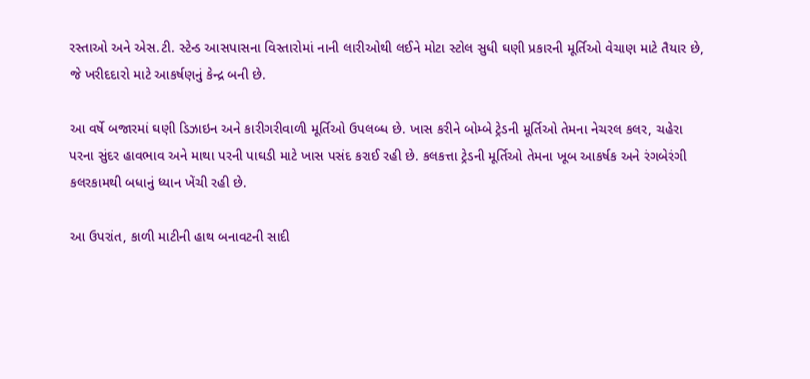રસ્તાઓ અને એસ.ટી. સ્ટેન્ડ આસપાસના વિસ્તારોમાં નાની લારીઓથી લઈને મોટા સ્ટોલ સુધી ઘણી પ્રકારની મૂર્તિઓ વેચાણ માટે તૈયાર છે, જે ખરીદદારો માટે આકર્ષણનું કેન્દ્ર બની છે.

આ વર્ષે બજારમાં ઘણી ડિઝાઇન અને કારીગરીવાળી મૂર્તિઓ ઉપલબ્ધ છે. ખાસ કરીને બોમ્બે ટ્રેડની મૂર્તિઓ તેમના નેચરલ કલર, ચહેરા પરના સુંદર હાવભાવ અને માથા પરની પાઘડી માટે ખાસ પસંદ કરાઈ રહી છે. કલકત્તા ટ્રેડની મૂર્તિઓ તેમના ખૂબ આકર્ષક અને રંગબેરંગી કલરકામથી બધાનું ધ્યાન ખેંચી રહી છે.

આ ઉપરાંત, કાળી માટીની હાથ બનાવટની સાદી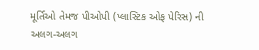મૂર્તિઓ તેમજ પીઓપી (પ્લાસ્ટિક ઓફ પેરિસ) ની અલગ-અલગ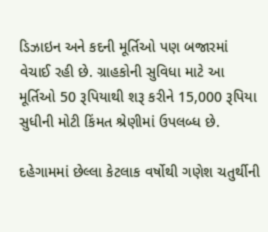ડિઝાઇન અને કદની મૂર્તિઓ પણ બજારમાં વેચાઈ રહી છે. ગ્રાહકોની સુવિધા માટે આ મૂર્તિઓ 50 રૂપિયાથી શરૂ કરીને 15,000 રૂપિયા સુધીની મોટી કિંમત શ્રેણીમાં ઉપલબ્ધ છે.

દહેગામમાં છેલ્લા કેટલાક વર્ષોથી ગણેશ ચતુર્થીની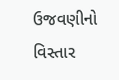ઉજવણીનો વિસ્તાર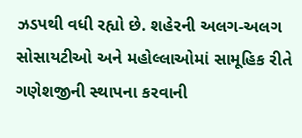ઝડપથી વધી રહ્યો છે. શહેરની અલગ-અલગ સોસાયટીઓ અને મહોલ્લાઓમાં સામૂહિક રીતે ગણેશજીની સ્થાપના કરવાની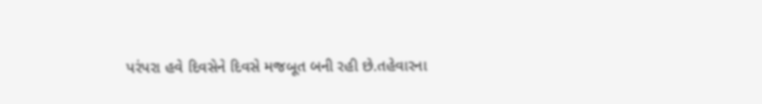પરંપરા હવે દિવસેને દિવસે મજબૂત બની રહી છે.તહેવારના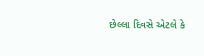છેલ્લા દિવસે એટલે કે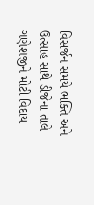વિસર્જન સમયે ભક્તિ અને ઉત્સાહ સાથે ડીજેના તાલે ગણેશજીને મોટી વિદાય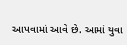આપવામાં આવે છે. આમાં યુવા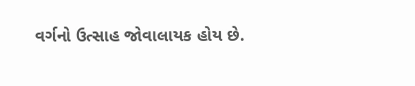વર્ગનો ઉત્સાહ જોવાલાયક હોય છે.